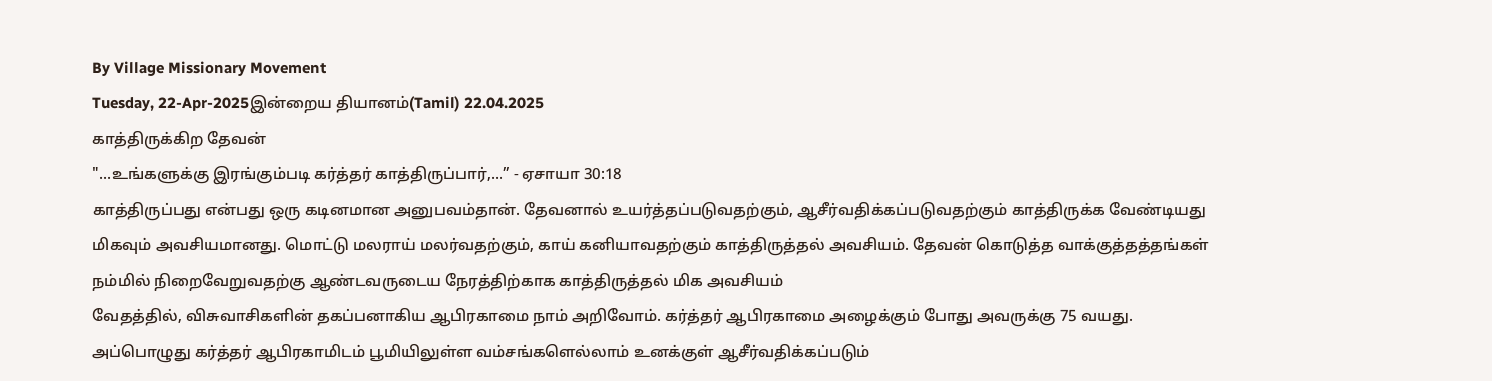By Village Missionary Movement
Tuesday, 22-Apr-2025இன்றைய தியானம்(Tamil) 22.04.2025
காத்திருக்கிற தேவன்
"...உங்களுக்கு இரங்கும்படி கர்த்தர் காத்திருப்பார்,...” - ஏசாயா 30:18
காத்திருப்பது என்பது ஒரு கடினமான அனுபவம்தான். தேவனால் உயர்த்தப்படுவதற்கும், ஆசீர்வதிக்கப்படுவதற்கும் காத்திருக்க வேண்டியது மிகவும் அவசியமானது. மொட்டு மலராய் மலர்வதற்கும், காய் கனியாவதற்கும் காத்திருத்தல் அவசியம். தேவன் கொடுத்த வாக்குத்தத்தங்கள் நம்மில் நிறைவேறுவதற்கு ஆண்டவருடைய நேரத்திற்காக காத்திருத்தல் மிக அவசியம்
வேதத்தில், விசுவாசிகளின் தகப்பனாகிய ஆபிரகாமை நாம் அறிவோம். கர்த்தர் ஆபிரகாமை அழைக்கும் போது அவருக்கு 75 வயது. அப்பொழுது கர்த்தர் ஆபிரகாமிடம் பூமியிலுள்ள வம்சங்களெல்லாம் உனக்குள் ஆசீர்வதிக்கப்படும்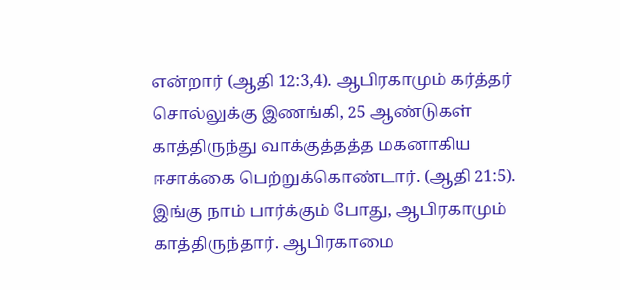என்றார் (ஆதி 12:3,4). ஆபிரகாமும் கர்த்தர் சொல்லுக்கு இணங்கி, 25 ஆண்டுகள் காத்திருந்து வாக்குத்தத்த மகனாகிய ஈசாக்கை பெற்றுக்கொண்டார். (ஆதி 21:5). இங்கு நாம் பார்க்கும் போது, ஆபிரகாமும் காத்திருந்தார். ஆபிரகாமை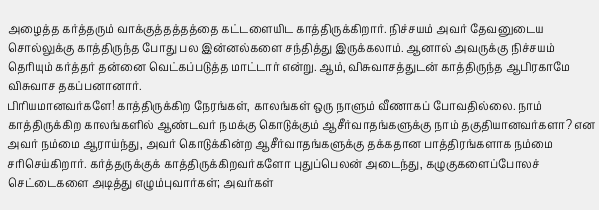அழைத்த கர்த்தரும் வாக்குத்தத்தத்தை கட்டளையிட காத்திருக்கிறார். நிச்சயம் அவர் தேவனுடைய சொல்லுக்கு காத்திருந்த போது பல இன்னல்களை சந்தித்து இருக்கலாம். ஆனால் அவருக்கு நிச்சயம் தெரியும் கர்த்தர் தன்னை வெட்கப்படுத்த மாட்டார் என்று. ஆம், விசுவாசத்துடன் காத்திருந்த ஆபிரகாமே விசுவாச தகப்பனானார்.
பிரியமானவர்களே! காத்திருக்கிற நேரங்கள், காலங்கள் ஒரு நாளும் வீணாகப் போவதில்லை. நாம் காத்திருக்கிற காலங்களில் ஆண்டவர் நமக்கு கொடுக்கும் ஆசீர்வாதங்களுக்கு நாம் தகுதியானவர்களா? என அவர் நம்மை ஆராய்ந்து, அவர் கொடுக்கின்ற ஆசீர்வாதங்களுக்கு தக்கதான பாத்திரங்களாக நம்மை சரிசெய்கிறார். கர்த்தருக்குக் காத்திருக்கிறவர்களோ புதுப்பெலன் அடைந்து, கழுகுகளைப்போலச் செட்டைகளை அடித்து எழும்புவார்கள்; அவர்கள்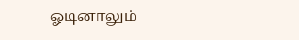ஓடினாலும்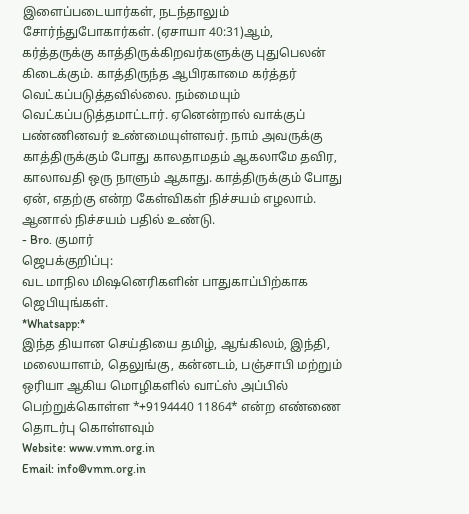இளைப்படையார்கள், நடந்தாலும் சோர்ந்துபோகார்கள். (ஏசாயா 40:31)ஆம், கர்த்தருக்கு காத்திருக்கிறவர்களுக்கு புதுபெலன் கிடைக்கும். காத்திருந்த ஆபிரகாமை கர்த்தர் வெட்கப்படுத்தவில்லை. நம்மையும் வெட்கப்படுத்தமாட்டார். ஏனென்றால் வாக்குப் பண்ணினவர் உண்மையுள்ளவர். நாம் அவருக்கு காத்திருக்கும் போது காலதாமதம் ஆகலாமே தவிர, காலாவதி ஒரு நாளும் ஆகாது. காத்திருக்கும் போது ஏன், எதற்கு என்ற கேள்விகள் நிச்சயம் எழலாம். ஆனால் நிச்சயம் பதில் உண்டு.
- Bro. குமார்
ஜெபக்குறிப்பு:
வட மாநில மிஷனெரிகளின் பாதுகாப்பிற்காக ஜெபியுங்கள்.
*Whatsapp:*
இந்த தியான செய்தியை தமிழ், ஆங்கிலம், இந்தி, மலையாளம், தெலுங்கு, கன்னடம், பஞ்சாபி மற்றும் ஒரியா ஆகிய மொழிகளில் வாட்ஸ் அப்பில் பெற்றுக்கொள்ள *+9194440 11864* என்ற எண்ணை தொடர்பு கொள்ளவும்
Website: www.vmm.org.in
Email: info@vmm.org.in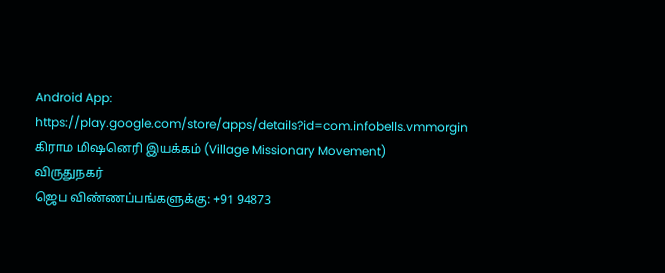Android App: https://play.google.com/store/apps/details?id=com.infobells.vmmorgin
கிராம மிஷனெரி இயக்கம் (Village Missionary Movement)
விருதுநகர்
ஜெப விண்ணப்பங்களுக்கு: +91 94873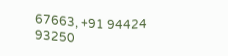67663, +91 94424 93250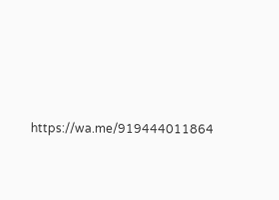https://wa.me/919444011864